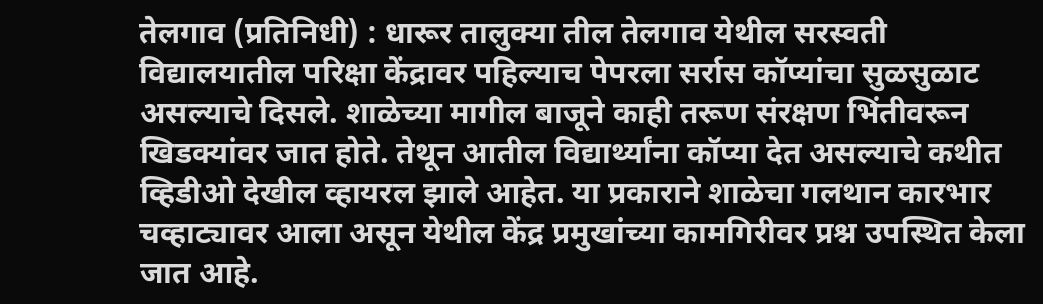तेलगाव (प्रतिनिधी) : धारूर तालुक्या तील तेलगाव येथील सरस्वती विद्यालयातील परिक्षा केंद्रावर पहिल्याच पेपरला सर्रास कॉप्यांचा सुळसुळाट असल्याचे दिसले. शाळेच्या मागील बाजूने काही तरूण संरक्षण भिंतीवरून खिडक्यांवर जात होते. तेथून आतील विद्यार्थ्यांना कॉप्या देत असल्याचे कथीत व्हिडीओ देखील व्हायरल झाले आहेत. या प्रकाराने शाळेचा गलथान कारभार चव्हाट्यावर आला असून येथील केंद्र प्रमुखांच्या कामगिरीवर प्रश्न उपस्थित केला जात आहे.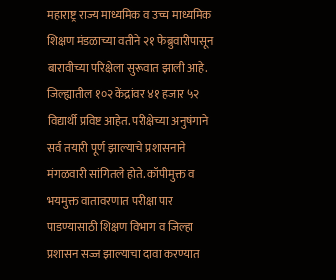महाराष्ट्र राज्य माध्यमिक व उच्च माध्यमिक शिक्षण मंडळाच्या वतीने २१ फेब्रुवारीपासून बारावीच्या परिक्षेला सुरूवात झाली आहे. जिल्ह्यातील १०२ केंद्रांवर ४१ हजार ५२ विद्यार्थी प्रविष्ट आहेत. परीक्षेच्या अनुषंगाने सर्व तयारी पूर्ण झाल्याचे प्रशासनाने मंगळवारी सांगितले होते. कॉपीमुक्त व भयमुक्त वातावरणात परीक्षा पार पाडण्यासाठी शिक्षण विभाग व जिल्हा प्रशासन सज्ज झाल्याचा दावा करण्यात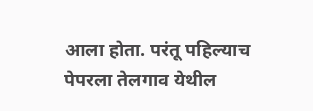आला होता. परंतू पहिल्याच पेपरला तेलगाव येथील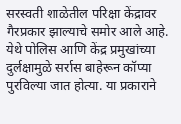सरस्वती शाळेतील परिक्षा केंद्रावर गैरप्रकार झाल्याचे समोर आले आहे. येथे पोलिस आणि केंद्र प्रमुखांच्या दुर्लक्षामुळे सर्रास बाहेरून कॉप्या पुरविल्या जात होत्या. या प्रकाराने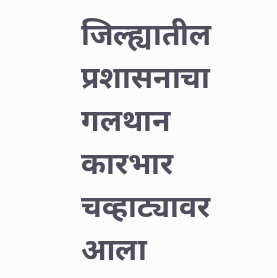जिल्ह्यातील प्रशासनाचा गलथान कारभार चव्हाट्यावर आला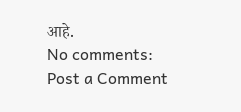आहे.
No comments:
Post a Comment